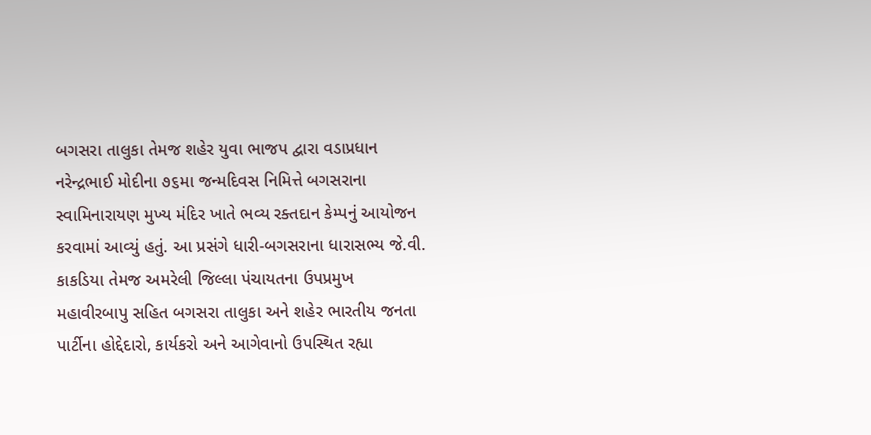બગસરા તાલુકા તેમજ શહેર યુવા ભાજપ દ્વારા વડાપ્રધાન નરેન્દ્રભાઈ મોદીના ૭૬મા જન્મદિવસ નિમિત્તે બગસરાના સ્વામિનારાયણ મુખ્ય મંદિર ખાતે ભવ્ય રક્તદાન કેમ્પનું આયોજન કરવામાં આવ્યું હતું. આ પ્રસંગે ધારી-બગસરાના ધારાસભ્ય જે.વી. કાકડિયા તેમજ અમરેલી જિલ્લા પંચાયતના ઉપપ્રમુખ મહાવીરબાપુ સહિત બગસરા તાલુકા અને શહેર ભારતીય જનતા પાર્ટીના હોદ્દેદારો, કાર્યકરો અને આગેવાનો ઉપસ્થિત રહ્યા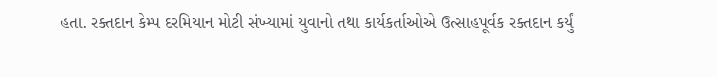હતા. રક્તદાન કેમ્પ દરમિયાન મોટી સંખ્યામાં યુવાનો તથા કાર્યકર્તાઓએ ઉત્સાહપૂર્વક રક્તદાન કર્યું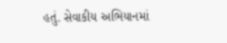હતું. સેવાકીય અભિયાનમાં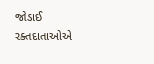જોડાઈ રક્તદાતાઓએ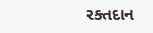રક્તદાન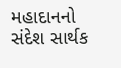મહાદાનનો સંદેશ સાર્થક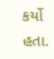કર્યો હતા.